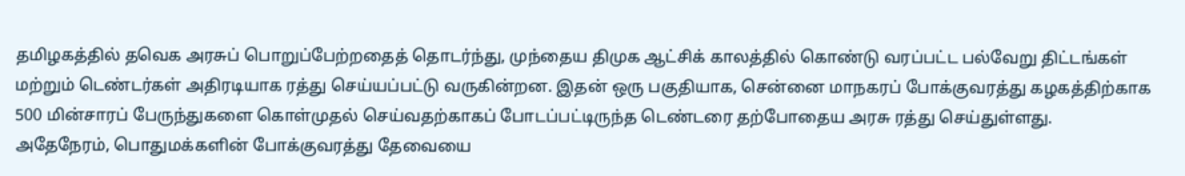தமிழகத்தில் தவெக அரசுப் பொறுப்பேற்றதைத் தொடர்ந்து, முந்தைய திமுக ஆட்சிக் காலத்தில் கொண்டு வரப்பட்ட பல்வேறு திட்டங்கள் மற்றும் டெண்டர்கள் அதிரடியாக ரத்து செய்யப்பட்டு வருகின்றன. இதன் ஒரு பகுதியாக, சென்னை மாநகரப் போக்குவரத்து கழகத்திற்காக 500 மின்சாரப் பேருந்துகளை கொள்முதல் செய்வதற்காகப் போடப்பட்டிருந்த டெண்டரை தற்போதைய அரசு ரத்து செய்துள்ளது.
அதேநேரம், பொதுமக்களின் போக்குவரத்து தேவையை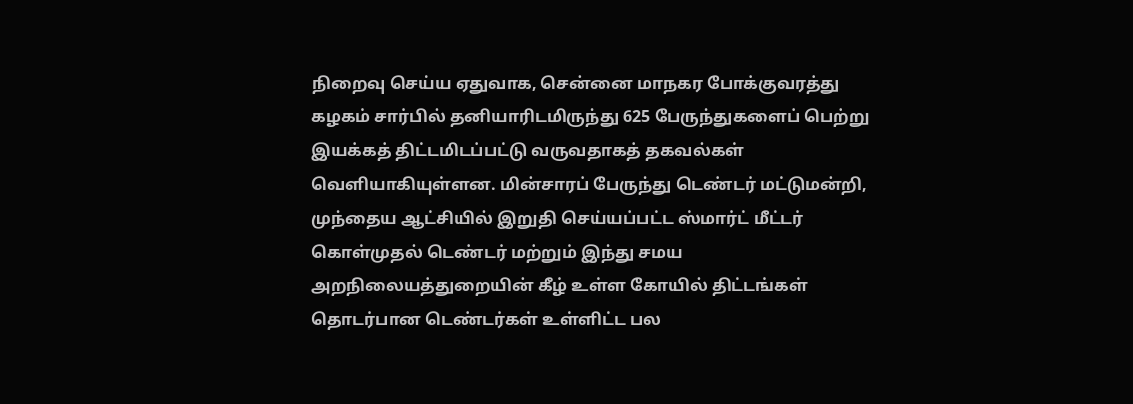நிறைவு செய்ய ஏதுவாக, சென்னை மாநகர போக்குவரத்து கழகம் சார்பில் தனியாரிடமிருந்து 625 பேருந்துகளைப் பெற்று இயக்கத் திட்டமிடப்பட்டு வருவதாகத் தகவல்கள் வெளியாகியுள்ளன. மின்சாரப் பேருந்து டெண்டர் மட்டுமன்றி, முந்தைய ஆட்சியில் இறுதி செய்யப்பட்ட ஸ்மார்ட் மீட்டர் கொள்முதல் டெண்டர் மற்றும் இந்து சமய அறநிலையத்துறையின் கீழ் உள்ள கோயில் திட்டங்கள் தொடர்பான டெண்டர்கள் உள்ளிட்ட பல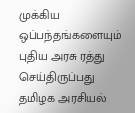முக்கிய ஒப்பந்தங்களையும் புதிய அரசு ரத்து செய்திருப்பது தமிழக அரசியல்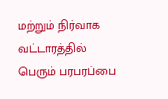மற்றும் நிர்வாக வட்டாரத்தில் பெரும் பரபரப்பை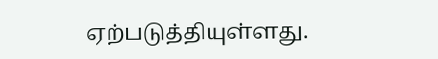ஏற்படுத்தியுள்ளது.